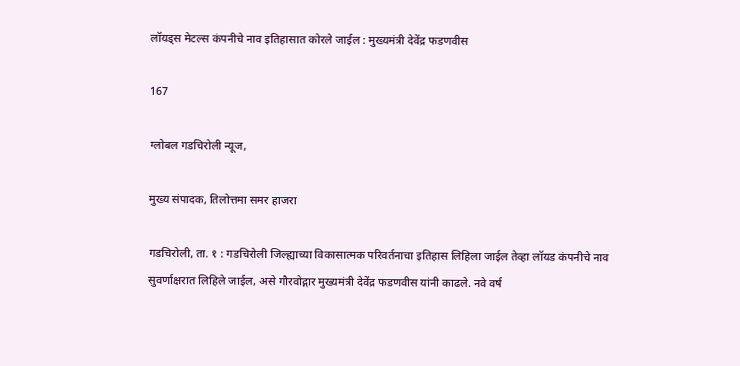लॉयड्स मेटल्स कंपनीचे नाव इतिहासात कोरले जाईल : मुख्यमंत्री देवेंद्र फडणवीस

167

ग्लोबल गडचिरोली न्यूज,

मुख्य संपादक, तिलोत्तमा समर हाजरा

गडचिरोली, ता. १ : गडचिरोली जिल्ह्याच्या विकासात्मक परिवर्तनाचा इतिहास लिहिला जाईल तेव्हा लॉयड कंपनीचे नाव सुवर्णाक्षरात लिहिले जाईल, असे गौरवोद्गार मुख्यमंत्री देवेंद्र फडणवीस यांनी काढले. नवे वर्ष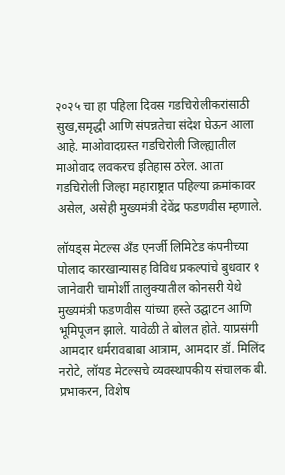२०२५ चा हा पहिला दिवस गडचिरोलीकरांसाठी सुख,समृद्धी आणि संपन्नतेचा संदेश घेऊन आला आहे. माओवादग्रस्त गडचिरोली जिल्ह्यातील माओवाद लवकरच इतिहास ठरेल. आता गडचिरोली जिल्हा महाराष्ट्रात पहिल्या क्रमांकावर असेल, असेही मुख्यमंत्री देवेंद्र फडणवीस म्हणाले.

लॉयड्स मेटल्स अँड एनर्जी लिमिटेड कंपनीच्या पोलाद कारखान्यासह विविध प्रकल्पांचे बुधवार १ जानेवारी चामोर्शी तालुक्यातील कोनसरी येथे मुख्यमंत्री फडणवीस यांच्या हस्ते उद्घाटन आणि भूमिपूजन झाले. यावेळी ते बोलत होते. याप्रसंगी आमदार धर्मरावबाबा आत्राम, आमदार डॉ. मिलिंद नरोटे, लॉयड मेटल्सचे व्यवस्थापकीय संचालक बी. प्रभाकरन, विशेष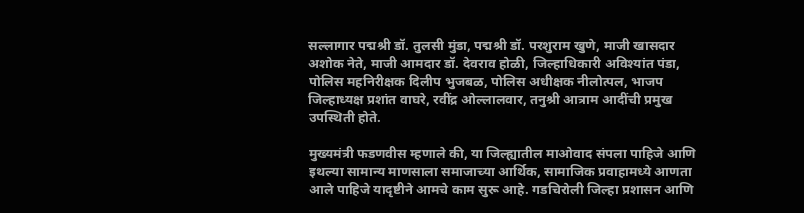सल्लागार पद्मश्री डॉ. तुलसी मुंडा, पद्मश्री डॉ. परशुराम खुणे, माजी खासदार अशोक नेते, माजी आमदार डॉ. देवराव होळी, जिल्हाधिकारी अविश्यांत पंडा, पोलिस महनिरीक्षक दिलीप भुजबळ, पोलिस अधीक्षक नीलोत्पल, भाजप जिल्हाध्यक्ष प्रशांत वाघरे, रवींद्र ओल्लालवार, तनुश्री आत्राम आदींची प्रमुख उपस्थिती होते.

मुख्यमंत्री फडणवीस म्हणाले की, या जिल्ह्यातील माओवाद संपला पाहिजे आणि इथल्या सामान्य माणसाला समाजाच्या आर्थिक, सामाजिक प्रवाहामध्ये आणता आले पाहिजे यादृष्टीने आमचे काम सुरू आहे. गडचिरोली जिल्हा प्रशासन आणि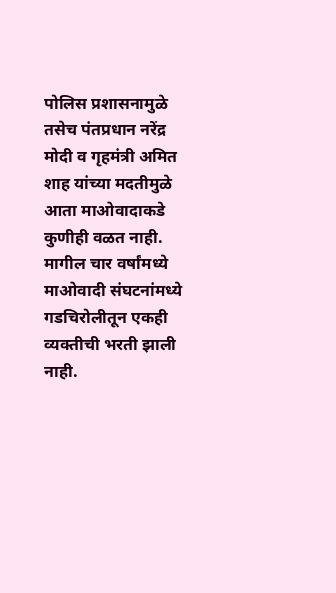पोलिस प्रशासनामुळे तसेच पंतप्रधान नरेंद्र मोदी व गृहमंत्री अमित शाह यांच्या मदतीमुळे आता माओवादाकडे कुणीही वळत नाही. मागील चार वर्षांमध्ये माओवादी संघटनांमध्ये गडचिरोलीतून एकही व्यक्तीची भरती झाली नाही.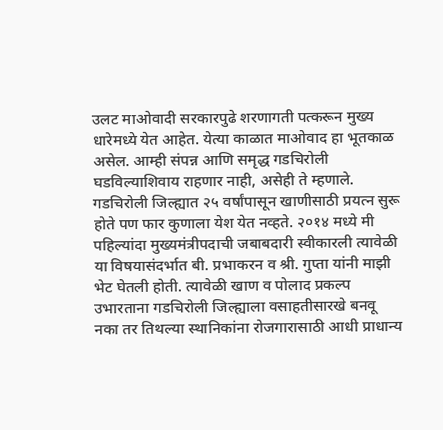उलट माओवादी सरकारपुढे शरणागती पत्करून मुख्य धारेमध्ये येत आहेत. येत्या काळात माओवाद हा भूतकाळ असेल. आम्ही संपन्न आणि समृद्ध गडचिरोली घडविल्याशिवाय राहणार नाही, असेही ते म्हणाले. गडचिरोली जिल्ह्यात २५ वर्षांपासून खाणीसाठी प्रयत्न सुरू होते पण फार कुणाला येश येत नव्हते. २०१४ मध्ये मी पहिल्यांदा मुख्यमंत्रीपदाची जबाबदारी स्वीकारली त्यावेळी या विषयासंदर्भात बी. प्रभाकरन व श्री. गुप्ता यांनी माझी भेट घेतली होती. त्यावेळी खाण व पोलाद प्रकल्प उभारताना गडचिरोली जिल्ह्याला वसाहतीसारखे बनवू नका तर तिथल्या स्थानिकांना रोजगारासाठी आधी प्राधान्य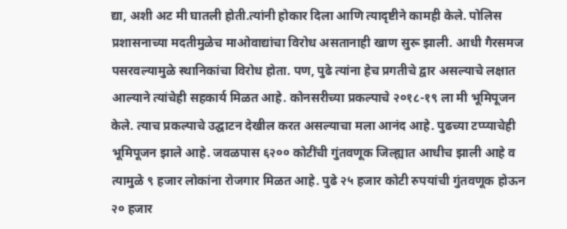द्या, अशी अट मी घातली होती.त्यांनी होकार दिला आणि त्यादृष्टीने कामही केले. पोलिस प्रशासनाच्या मदतीमुळेच माओवाद्यांचा विरोध असतानाही खाण सुरू झाली. आधी गैरसमज पसरवल्यामुळे स्थानिकांचा विरोध होता. पण, पुढे त्यांना हेच प्रगतीचे द्वार असल्याचे लक्षात आल्याने त्यांचेही सहकार्य मिळत आहे. कोनसरीच्या प्रकल्पाचे २०१८-१९ ला मी भूमिपूजन केले. त्याच प्रकल्पाचे उद्घाटन देखील करत असल्याचा मला आनंद आहे. पुढच्या टप्प्याचेही भूमिपूजन झाले आहे. जवळपास ६२०० कोटींची गुंतवणूक जिल्ह्यात आधीच झाली आहे व त्यामुळे ९ हजार लोकांना रोजगार मिळत आहे. पुढे २५ हजार कोटी रुपयांची गुंतवणूक होऊन २० हजार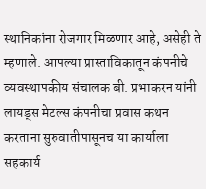स्थानिकांना रोजगार मिळणार आहे, असेही ते म्हणाले. आपल्या प्रास्ताविकातून कंपनीचे व्यवस्थापकीय संचालक बी. प्रभाकरन यांनी लायड्स मेटल्स कंपनीचा प्रवास कथन करताना सुरुवातीपासूनच या कार्याला सहकार्य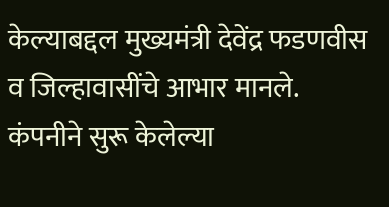केल्याबद्दल मुख्यमंत्री देवेंद्र फडणवीस व जिल्हावासींचे आभार मानले. कंपनीने सुरू केलेल्या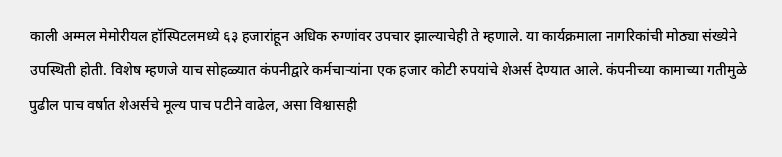काली अम्मल मेमोरीयल हॉस्पिटलमध्ये ६३ हजारांहून अधिक रुग्णांवर उपचार झाल्याचेही ते म्हणाले. या कार्यक्रमाला नागरिकांची मोठ्या संख्येने उपस्थिती होती. विशेष म्हणजे याच सोहळ्यात कंपनीद्वारे कर्मचाऱ्यांना एक हजार कोटी रुपयांचे शेअर्स देण्यात आले. कंपनीच्या कामाच्या गतीमुळे पुढील पाच वर्षात शेअर्सचे मूल्य पाच पटीने वाढेल, असा विश्वासही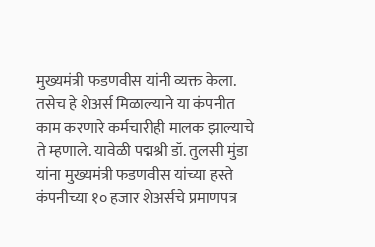मुख्यमंत्री फडणवीस यांनी व्यक्त केला. तसेच हे शेअर्स मिळाल्याने या कंपनीत काम करणारे कर्मचारीही मालक झाल्याचे ते म्हणाले. यावेळी पद्मश्री डॉ. तुलसी मुंडा यांना मुख्यमंत्री फडणवीस यांच्या हस्ते कंपनीच्या १० हजार शेअर्सचे प्रमाणपत्र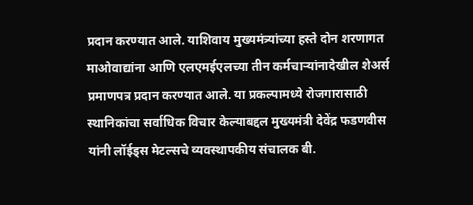प्रदान करण्यात आले. याशिवाय मुख्यमंत्र्यांच्या हस्ते दोन शरणागत माओवाद्यांना आणि एलएमईएलच्या तीन कर्मचाऱ्यांनादेखील शेअर्स प्रमाणपत्र प्रदान करण्यात आले. या प्रकल्पामध्ये रोजगारासाठी स्थानिकांचा सर्वाधिक विचार केल्याबद्दल मुख्यमंत्री देवेंद्र फडणवीस यांनी लॉईड्स मेटल्सचे व्यवस्थापकीय संचालक बी.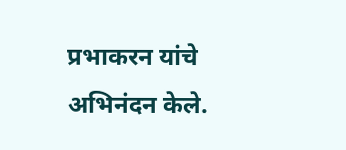प्रभाकरन यांचे अभिनंदन केले.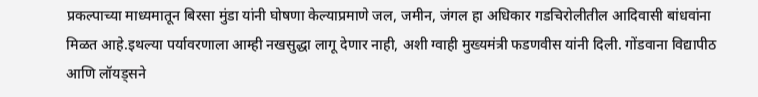प्रकल्पाच्या माध्यमातून बिरसा मुंडा यांनी घोषणा केल्याप्रमाणे जल, जमीन, जंगल हा अधिकार गडचिरोलीतील आदिवासी बांधवांना मिळत आहे.इथल्या पर्यावरणाला आम्ही नखसुद्धा लागू देणार नाही, अशी ग्वाही मुख्यमंत्री फडणवीस यांनी दिली. गोंडवाना विद्यापीठ आणि लॉयड्सने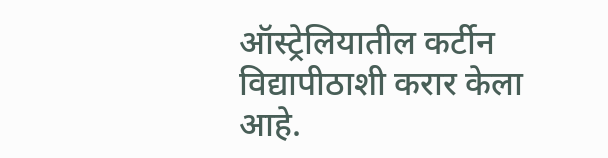ऑस्ट्रेलियातील कर्टीन विद्यापीठाशी करार केला आहे.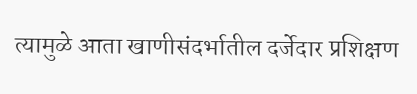त्यामुळे आता खाणीसंदर्भातील दर्जेदार प्रशिक्षण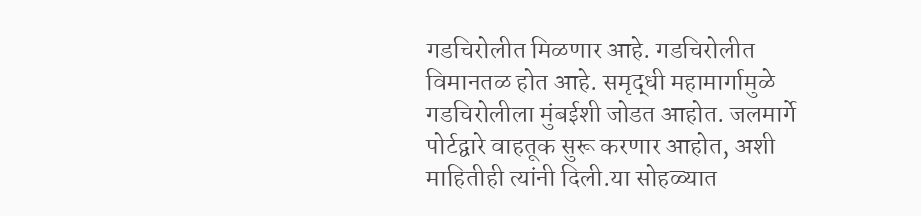गडचिरोलीत मिळणार आहे. गडचिरोलीत विमानतळ होत आहे. समृद्धी महामार्गामुळे गडचिरोलीला मुंबईशी जोडत आहोत. जलमार्गे पोर्टद्वारे वाहतूक सुरू करणार आहोत, अशी माहितीही त्यांनी दिली.या सोहळ्यात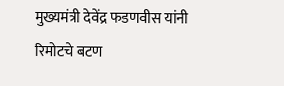मुख्यमंत्री देवेंद्र फडणवीस यांनी रिमोटचे बटण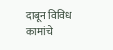दाबून विविध कामांचे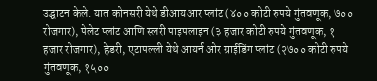उद्घाटन केले. यात कोनसरी येथे डीआयआर प्लांट (४०० कोटी रुपये गुंतवणूक, ७०० रोजगार), पेलेट प्लांट आणि स्लरी पाइपलाइन (३ हजार कोटी रुपये गुंतवणूक, १ हजार रोजगार), हेडरी, एटापल्ली येथे आयर्न ओर ग्राईडिंग प्लांट (२७०० कोटी रुपये गुंतवणूक, १५००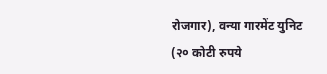रोजगार), वन्या गारमेंट युनिट (२० कोटी रुपये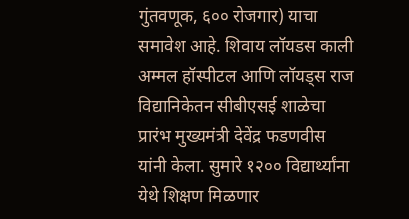गुंतवणूक, ६०० रोजगार) याचा समावेश आहे. शिवाय लॉयडस काली अम्मल हॉस्पीटल आणि लॉयड्स राज विद्यानिकेतन सीबीएसई शाळेचा प्रारंभ मुख्यमंत्री देवेंद्र फडणवीस यांनी केला. सुमारे १२०० विद्यार्थ्यांना येथे शिक्षण मिळणार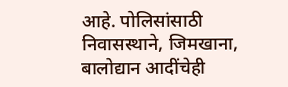आहे. पोलिसांसाठी निवासस्थाने, जिमखाना, बालोद्यान आदींचेही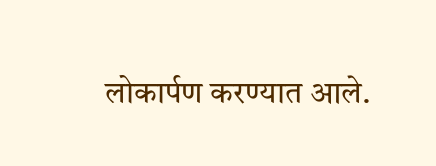लोकार्पण करण्यात आले.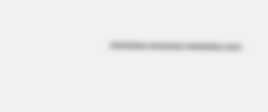———–